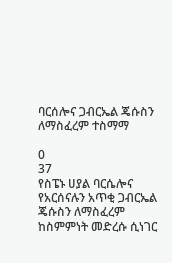ባርሰሎና ጋብርኤል ጄሱስን ለማስፈረም ተስማማ

0
37
የስፔኑ ሀያል ባርሴሎና የአርሰናሉን አጥቂ ጋብርኤል ጄሱስን ለማስፈረም ከስምምነት መድረሱ ሲነገር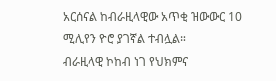አርሰናል ከብራዚላዊው አጥቂ ዝውውር 10 ሚሊየን ዮሮ ያገኛል ተብሏል።
ብራዚላዊ ኮከብ ነገ የህክምና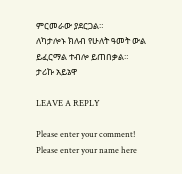ምርመራው ያደርጋል።
ለካታሎኑ ክለብ የሁለት ዓመት ውል ይፈርማል ተብሎ ይጠበቃል።
ታሪኩ አይኔዋ

LEAVE A REPLY

Please enter your comment!
Please enter your name here